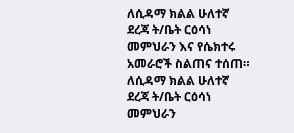ለሲዳማ ክልል ሁለተኛ ደረጃ ት/ቤት ርዕሳነ መምህራን እና የሴክተሩ አመራሮች ስልጠና ተሰጠ።
ለሲዳማ ክልል ሁለተኛ ደረጃ ት/ቤት ርዕሳነ መምህራን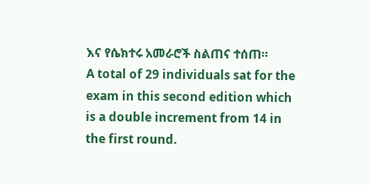እና የሴክተሩ አመራሮች ስልጠና ተሰጠ።
A total of 29 individuals sat for the exam in this second edition which is a double increment from 14 in the first round.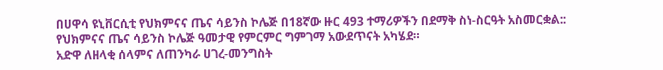በሀዋሳ ዩኒቨርሲቲ የህክምናና ጤና ሳይንስ ኮሌጅ በ18ኛው ዙር 493 ተማሪዎችን በደማቅ ስነ-ስርዓት አስመርቋል::
የህክምናና ጤና ሳይንስ ኮሌጅ ዓመታዊ የምርምር ግምገማ አውደጥናት አካሄደ።
አድዋ ለዘላቂ ሰላምና ለጠንካራ ሀገረ-መንግስት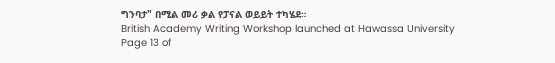ግንባታ" በሚል መሪ ቃል የፓናል ወይይት ተካሄደ።
British Academy Writing Workshop launched at Hawassa University
Page 13 of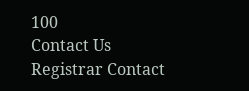100
Contact Us
Registrar Contact